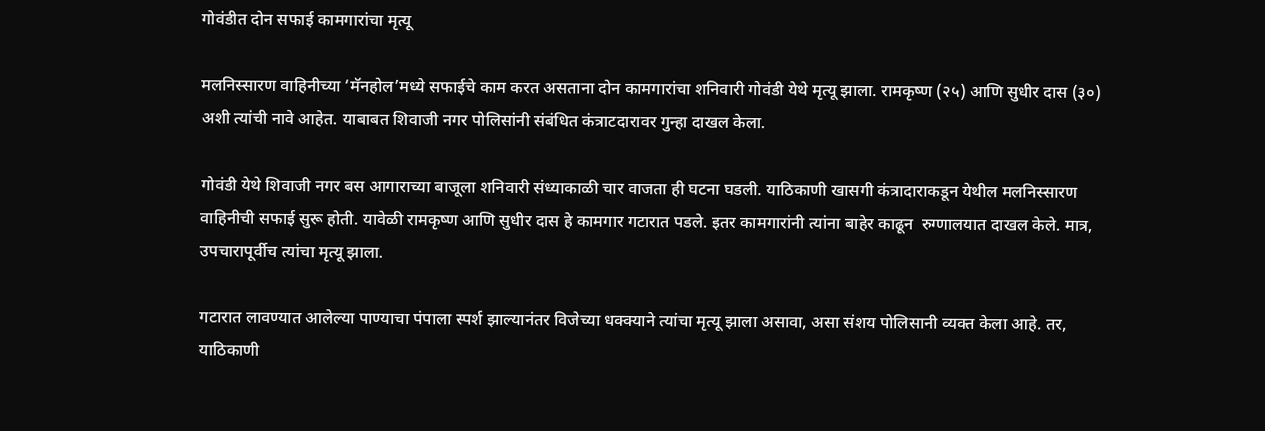गोवंडीत दोन सफाई कामगारांचा मृत्यू

मलनिस्सारण वाहिनीच्या ‘मॅनहोल’मध्ये सफाईचे काम करत असताना दोन कामगारांचा शनिवारी गोवंडी येथे मृत्यू झाला. रामकृष्ण (२५) आणि सुधीर दास (३०) अशी त्यांची नावे आहेत. याबाबत शिवाजी नगर पोलिसांनी संबंधित कंत्राटदारावर गुन्हा दाखल केला.

गोवंडी येथे शिवाजी नगर बस आगाराच्या बाजूला शनिवारी संध्याकाळी चार वाजता ही घटना घडली. याठिकाणी खासगी कंत्रादाराकडून येथील मलनिस्सारण वाहिनीची सफाई सुरू होती. यावेळी रामकृष्ण आणि सुधीर दास हे कामगार गटारात पडले. इतर कामगारांनी त्यांना बाहेर काढून  रुग्णालयात दाखल केले. मात्र, उपचारापूर्वीच त्यांचा मृत्यू झाला.

गटारात लावण्यात आलेल्या पाण्याचा पंपाला स्पर्श झाल्यानंतर विजेच्या धक्क्याने त्यांचा मृत्यू झाला असावा, असा संशय पोलिसानी व्यक्त केला आहे. तर, याठिकाणी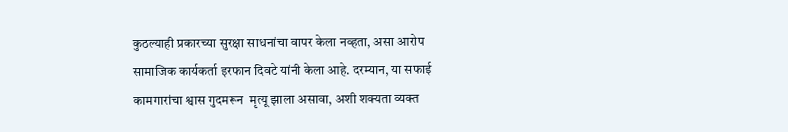कुठल्याही प्रकारच्या सुरक्षा साधनांचा वापर केला नव्हता, असा आरोप सामाजिक कार्यकर्ता इरफान दिवटे यांनी केला आहे. दरम्यान, या सफाई कामगारांचा श्वास गुदमरून  मृत्यू झाला असावा, अशी शक्यता व्यक्त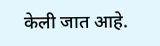केली जात आहे.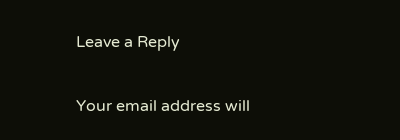Leave a Reply

Your email address will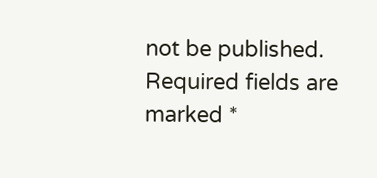not be published. Required fields are marked *